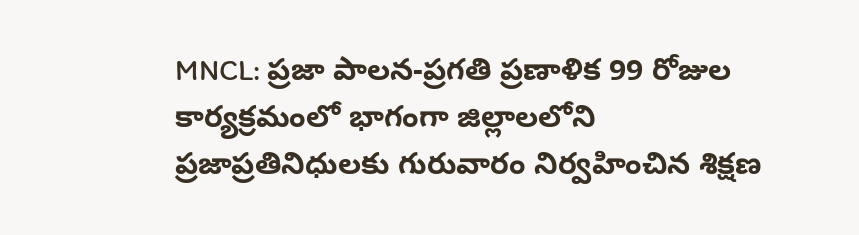MNCL: ప్రజా పాలన-ప్రగతి ప్రణాళిక 99 రోజుల కార్యక్రమంలో భాగంగా జిల్లాలలోని ప్రజాప్రతినిధులకు గురువారం నిర్వహించిన శిక్షణ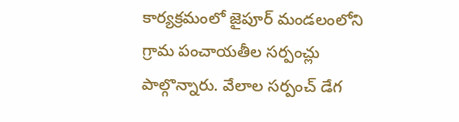కార్యక్రమంలో జైపూర్ మండలంలోని గ్రామ పంచాయతీల సర్పంచ్లు పాల్గొన్నారు. వేలాల సర్పంచ్ డేగ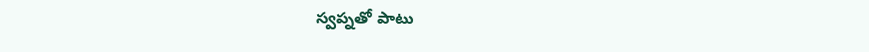స్వప్నతో పాటు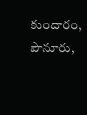కుందారం, పౌనూరు,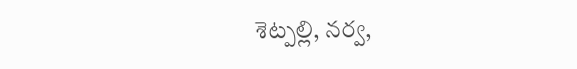శెట్పల్లి, నర్వ,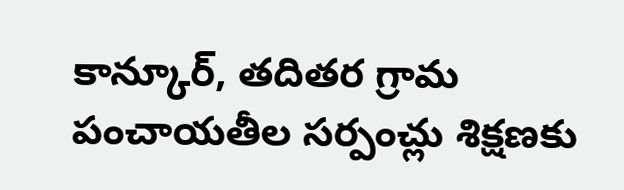కాన్కూర్, తదితర గ్రామ పంచాయతీల సర్పంచ్లు శిక్షణకు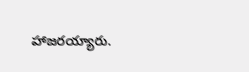హాజరయ్యారు.